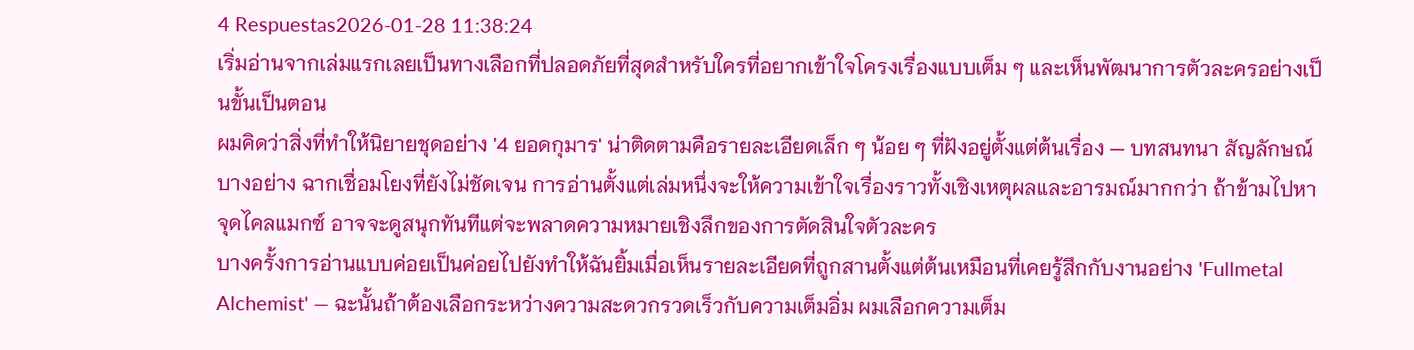4 Respuestas2026-01-28 11:38:24
เริ่มอ่านจากเล่มแรกเลยเป็นทางเลือกที่ปลอดภัยที่สุดสำหรับใครที่อยากเข้าใจโครงเรื่องแบบเต็ม ๆ และเห็นพัฒนาการตัวละครอย่างเป็นขั้นเป็นตอน
ผมคิดว่าสิ่งที่ทำให้นิยายชุดอย่าง '4 ยอดกุมาร' น่าติดตามคือรายละเอียดเล็ก ๆ น้อย ๆ ที่ฝังอยู่ตั้งแต่ต้นเรื่อง — บทสนทนา สัญลักษณ์บางอย่าง ฉากเชื่อมโยงที่ยังไม่ชัดเจน การอ่านตั้งแต่เล่มหนึ่งจะให้ความเข้าใจเรื่องราวทั้งเชิงเหตุผลและอารมณ์มากกว่า ถ้าข้ามไปหาจุดไคลแมกซ์ อาจจะดูสนุกทันทีแต่จะพลาดความหมายเชิงลึกของการตัดสินใจตัวละคร
บางครั้งการอ่านแบบค่อยเป็นค่อยไปยังทำให้ฉันยิ้มเมื่อเห็นรายละเอียดที่ถูกสานตั้งแต่ต้นเหมือนที่เคยรู้สึกกับงานอย่าง 'Fullmetal Alchemist' — ฉะนั้นถ้าต้องเลือกระหว่างความสะดวกรวดเร็วกับความเต็มอิ่ม ผมเลือกความเต็ม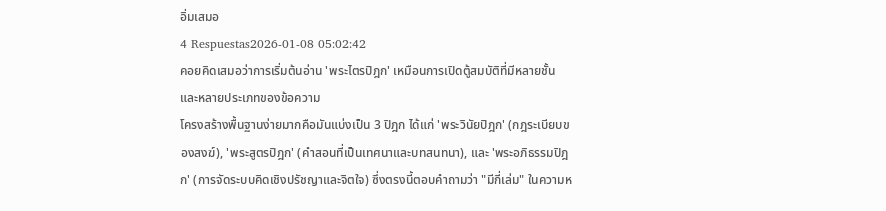อิ่มเสมอ
4 Respuestas2026-01-08 05:02:42
คอยคิดเสมอว่าการเริ่มต้นอ่าน 'พระไตรปิฎก' เหมือนการเปิดตู้สมบัติที่มีหลายชั้นและหลายประเภทของข้อความ
โครงสร้างพื้นฐานง่ายมากคือมันแบ่งเป็น 3 ปิฎก ได้แก่ 'พระวินัยปิฎก' (กฎระเบียบของสงฆ์), 'พระสูตรปิฎก' (คำสอนที่เป็นเทศนาและบทสนทนา), และ 'พระอภิธรรมปิฎก' (การจัดระบบคิดเชิงปรัชญาและจิตใจ) ซึ่งตรงนี้ตอบคำถามว่า "มีกี่เล่ม" ในความห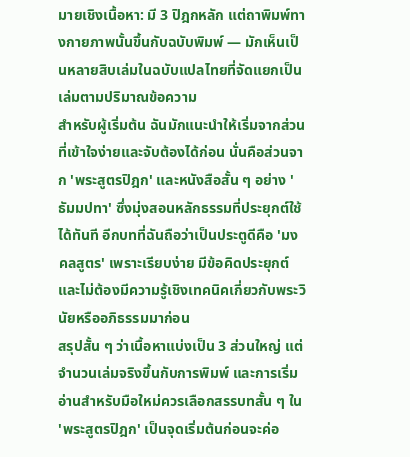มายเชิงเนื้อหา: มี 3 ปิฎกหลัก แต่ถาพิมพ์ทางกายภาพนั้นขึ้นกับฉบับพิมพ์ — มักเห็นเป็นหลายสิบเล่มในฉบับแปลไทยที่จัดแยกเป็นเล่มตามปริมาณข้อความ
สำหรับผู้เริ่มต้น ฉันมักแนะนำให้เริ่มจากส่วนที่เข้าใจง่ายและจับต้องได้ก่อน นั่นคือส่วนจาก 'พระสูตรปิฎก' และหนังสือสั้น ๆ อย่าง 'ธัมมปทา' ซึ่งมุ่งสอนหลักธรรมที่ประยุกต์ใช้ได้ทันที อีกบทที่ฉันถือว่าเป็นประตูดีคือ 'มงคลสูตร' เพราะเรียบง่าย มีข้อคิดประยุกต์ และไม่ต้องมีความรู้เชิงเทคนิคเกี่ยวกับพระวินัยหรืออภิธรรมมาก่อน
สรุปสั้น ๆ ว่าเนื้อหาแบ่งเป็น 3 ส่วนใหญ่ แต่จำนวนเล่มจริงขึ้นกับการพิมพ์ และการเริ่มอ่านสำหรับมือใหม่ควรเลือกสรรบทสั้น ๆ ใน 'พระสูตรปิฎก' เป็นจุดเริ่มต้นก่อนจะค่อ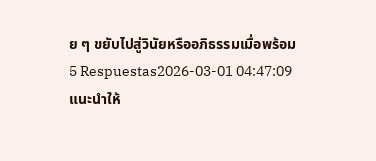ย ๆ ขยับไปสู่วินัยหรืออภิธรรมเมื่อพร้อม
5 Respuestas2026-03-01 04:47:09
แนะนำให้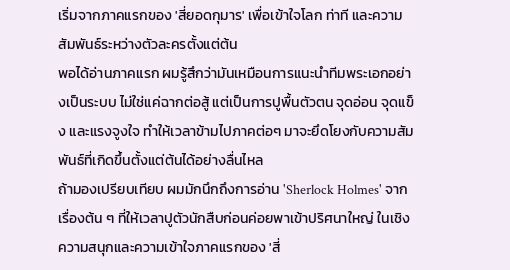เริ่มจากภาคแรกของ 'สี่ยอดกุมาร' เพื่อเข้าใจโลก ท่าที และความสัมพันธ์ระหว่างตัวละครตั้งแต่ต้น
พอได้อ่านภาคแรก ผมรู้สึกว่ามันเหมือนการแนะนำทีมพระเอกอย่างเป็นระบบ ไม่ใช่แค่ฉากต่อสู้ แต่เป็นการปูพื้นตัวตน จุดอ่อน จุดแข็ง และแรงจูงใจ ทำให้เวลาข้ามไปภาคต่อๆ มาจะยึดโยงกับความสัมพันธ์ที่เกิดขึ้นตั้งแต่ต้นได้อย่างลื่นไหล
ถ้ามองเปรียบเทียบ ผมมักนึกถึงการอ่าน 'Sherlock Holmes' จากเรื่องต้น ๆ ที่ให้เวลาปูตัวนักสืบก่อนค่อยพาเข้าปริศนาใหญ่ ในเชิงความสนุกและความเข้าใจภาคแรกของ 'สี่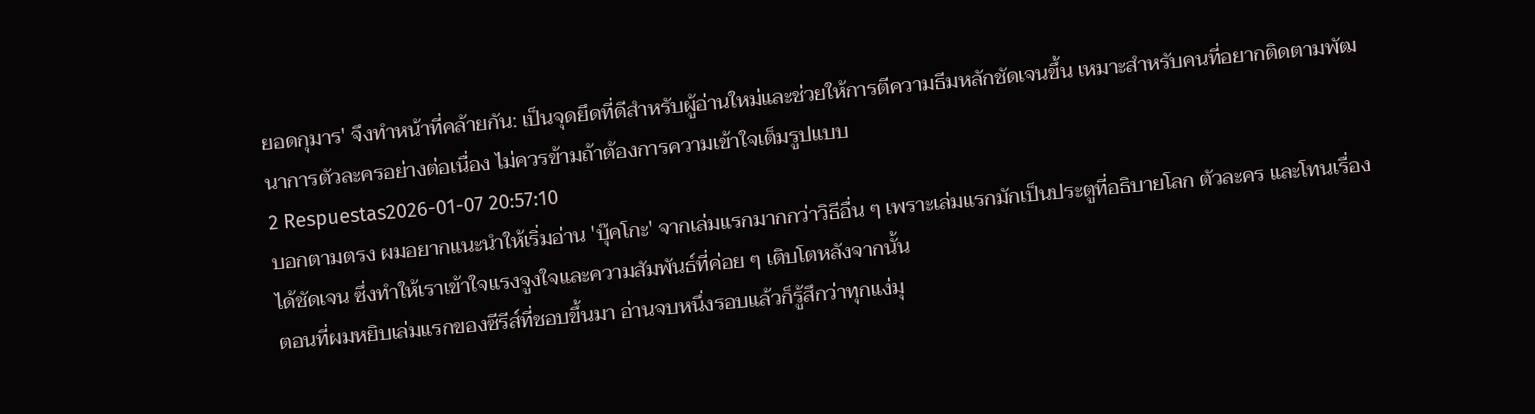ยอดกุมาร' จึงทำหน้าที่คล้ายกัน: เป็นจุดยึดที่ดีสำหรับผู้อ่านใหม่และช่วยให้การตีความธีมหลักชัดเจนขึ้น เหมาะสำหรับคนที่อยากติดตามพัฒนาการตัวละครอย่างต่อเนื่อง ไม่ควรข้ามถ้าต้องการความเข้าใจเต็มรูปแบบ
2 Respuestas2026-01-07 20:57:10
บอกตามตรง ผมอยากแนะนำให้เริ่มอ่าน 'บุ๊คโกะ' จากเล่มแรกมากกว่าวิธีอื่น ๆ เพราะเล่มแรกมักเป็นประตูที่อธิบายโลก ตัวละคร และโทนเรื่องได้ชัดเจน ซึ่งทำให้เราเข้าใจแรงจูงใจและความสัมพันธ์ที่ค่อย ๆ เติบโตหลังจากนั้น
ตอนที่ผมหยิบเล่มแรกของซีรีส์ที่ชอบขึ้นมา อ่านจบหนึ่งรอบแล้วก็รู้สึกว่าทุกแง่มุ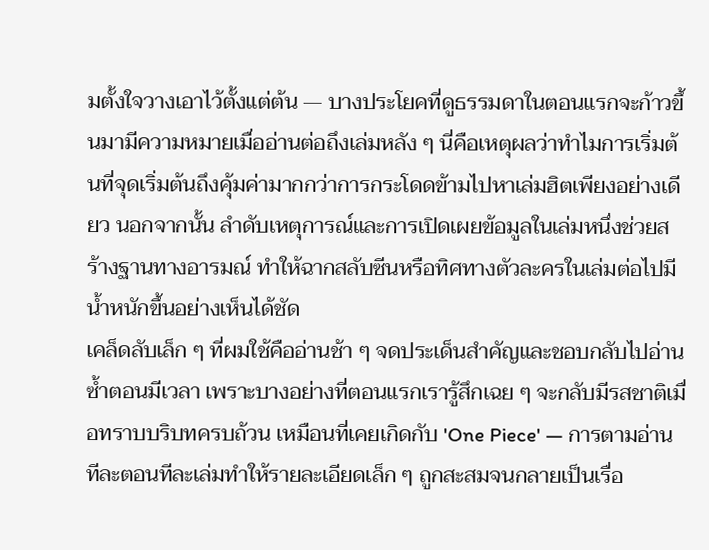มตั้งใจวางเอาไว้ตั้งแต่ต้น — บางประโยคที่ดูธรรมดาในตอนแรกจะก้าวขึ้นมามีความหมายเมื่ออ่านต่อถึงเล่มหลัง ๆ นี่คือเหตุผลว่าทำไมการเริ่มต้นที่จุดเริ่มต้นถึงคุ้มค่ามากกว่าการกระโดดข้ามไปหาเล่มฮิตเพียงอย่างเดียว นอกจากนั้น ลำดับเหตุการณ์และการเปิดเผยข้อมูลในเล่มหนึ่งช่วยสร้างฐานทางอารมณ์ ทำให้ฉากสลับซีนหรือทิศทางตัวละครในเล่มต่อไปมีน้ำหนักขึ้นอย่างเห็นได้ชัด
เคล็ดลับเล็ก ๆ ที่ผมใช้คืออ่านช้า ๆ จดประเด็นสำคัญและชอบกลับไปอ่านซ้ำตอนมีเวลา เพราะบางอย่างที่ตอนแรกเรารู้สึกเฉย ๆ จะกลับมีรสชาติเมื่อทราบบริบทครบถ้วน เหมือนที่เคยเกิดกับ 'One Piece' — การตามอ่านทีละตอนทีละเล่มทำให้รายละเอียดเล็ก ๆ ถูกสะสมจนกลายเป็นเรื่อ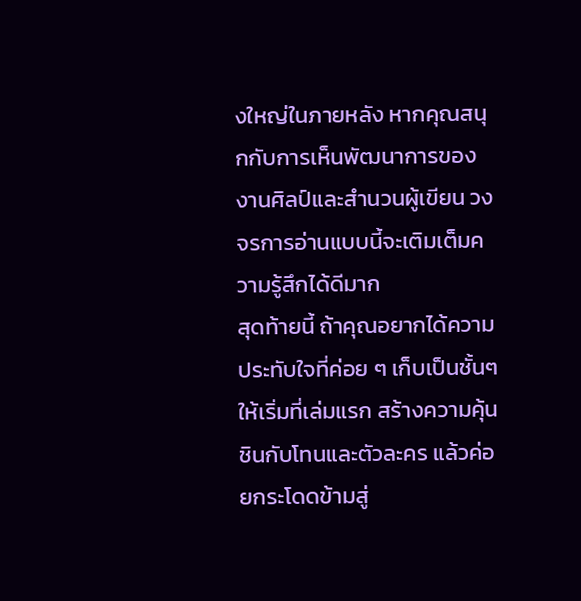งใหญ่ในภายหลัง หากคุณสนุกกับการเห็นพัฒนาการของงานศิลป์และสำนวนผู้เขียน วงจรการอ่านแบบนี้จะเติมเต็มความรู้สึกได้ดีมาก
สุดท้ายนี้ ถ้าคุณอยากได้ความประทับใจที่ค่อย ๆ เก็บเป็นชั้นๆ ให้เริ่มที่เล่มแรก สร้างความคุ้นชินกับโทนและตัวละคร แล้วค่อยกระโดดข้ามสู่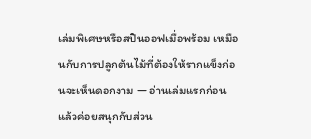เล่มพิเศษหรือสปินออฟเมื่อพร้อม เหมือนกับการปลูกต้นไม้ที่ต้องให้รากแข็งก่อนจะเห็นดอกงาม — อ่านเล่มแรกก่อน แล้วค่อยสนุกกับส่วน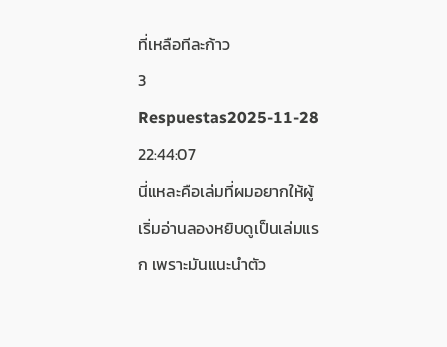ที่เหลือทีละก้าว
3 Respuestas2025-11-28 22:44:07
นี่แหละคือเล่มที่ผมอยากให้ผู้เริ่มอ่านลองหยิบดูเป็นเล่มแรก เพราะมันแนะนำตัว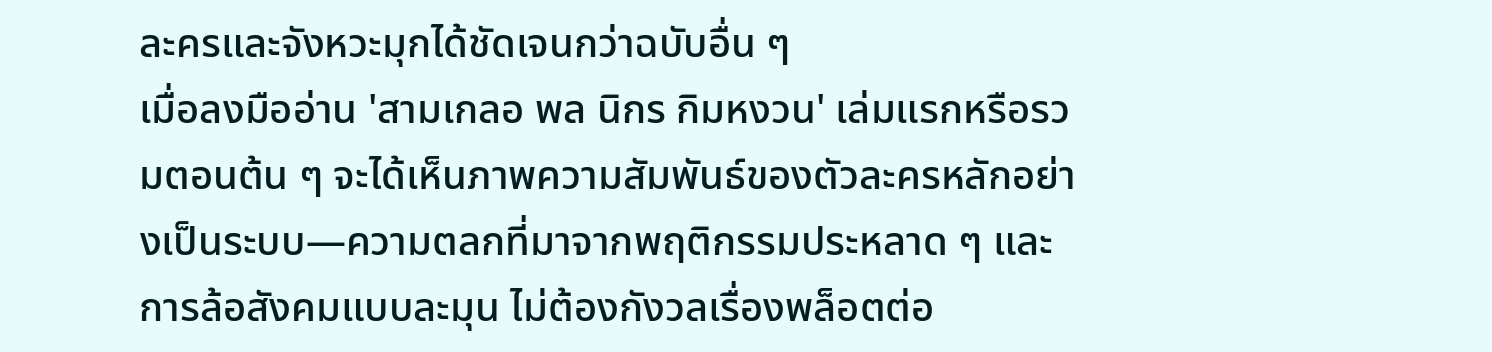ละครและจังหวะมุกได้ชัดเจนกว่าฉบับอื่น ๆ
เมื่อลงมืออ่าน 'สามเกลอ พล นิกร กิมหงวน' เล่มแรกหรือรวมตอนต้น ๆ จะได้เห็นภาพความสัมพันธ์ของตัวละครหลักอย่างเป็นระบบ—ความตลกที่มาจากพฤติกรรมประหลาด ๆ และการล้อสังคมแบบละมุน ไม่ต้องกังวลเรื่องพล็อตต่อ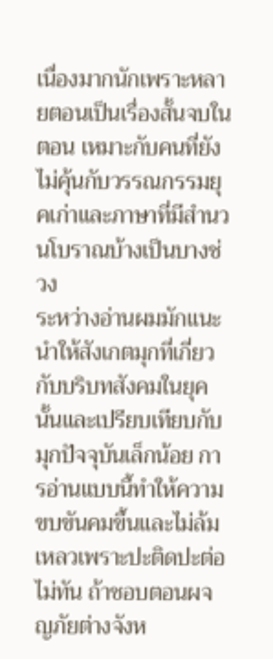เนื่องมากนักเพราะหลายตอนเป็นเรื่องสั้นจบในตอน เหมาะกับคนที่ยังไม่คุ้นกับวรรณกรรมยุคเก่าและภาษาที่มีสำนวนโบราณบ้างเป็นบางช่วง
ระหว่างอ่านผมมักแนะนำให้สังเกตมุกที่เกี่ยวกับบริบทสังคมในยุคนั้นและเปรียบเทียบกับมุกปัจจุบันเล็กน้อย การอ่านแบบนี้ทำให้ความขบขันคมขึ้นและไม่ล้มเหลวเพราะปะติดปะต่อไม่ทัน ถ้าชอบตอนผจญภัยต่างจังห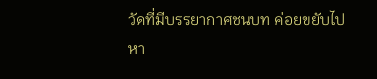วัดที่มีบรรยากาศชนบท ค่อยขยับไปหา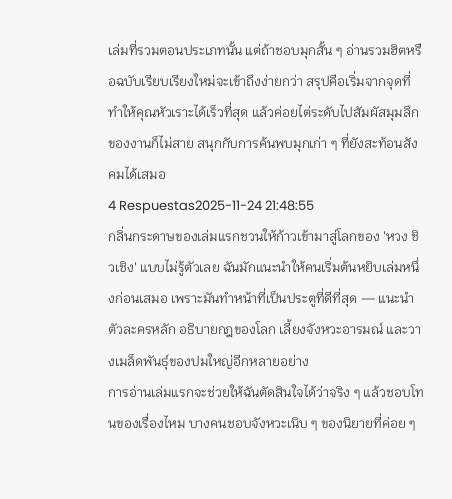เล่มที่รวมตอนประเภทนั้น แต่ถ้าชอบมุกสั้น ๆ อ่านรวมฮิตหรือฉบับเรียบเรียงใหม่จะเข้าถึงง่ายกว่า สรุปคือเริ่มจากจุดที่ทำให้คุณหัวเราะได้เร็วที่สุด แล้วค่อยไต่ระดับไปสัมผัสมุมลึกของงานก็ไม่สาย สนุกกับการค้นพบมุกเก่า ๆ ที่ยังสะท้อนสังคมได้เสมอ
4 Respuestas2025-11-24 21:48:55
กลิ่นกระดาษของเล่มแรกชวนให้ก้าวเข้ามาสู่โลกของ 'หวง ชิวเชิง' แบบไม่รู้ตัวเลย ฉันมักแนะนำให้คนเริ่มต้นหยิบเล่มหนึ่งก่อนเสมอ เพราะมันทำหน้าที่เป็นประตูที่ดีที่สุด — แนะนำตัวละครหลัก อธิบายกฎของโลก เลี้ยงจังหวะอารมณ์ และวางเมล็ดพันธุ์ของปมใหญ่อีกหลายอย่าง
การอ่านเล่มแรกจะช่วยให้ฉันตัดสินใจได้ว่าจริง ๆ แล้วชอบโทนของเรื่องไหม บางคนชอบจังหวะเนิบ ๆ ของนิยายที่ค่อย ๆ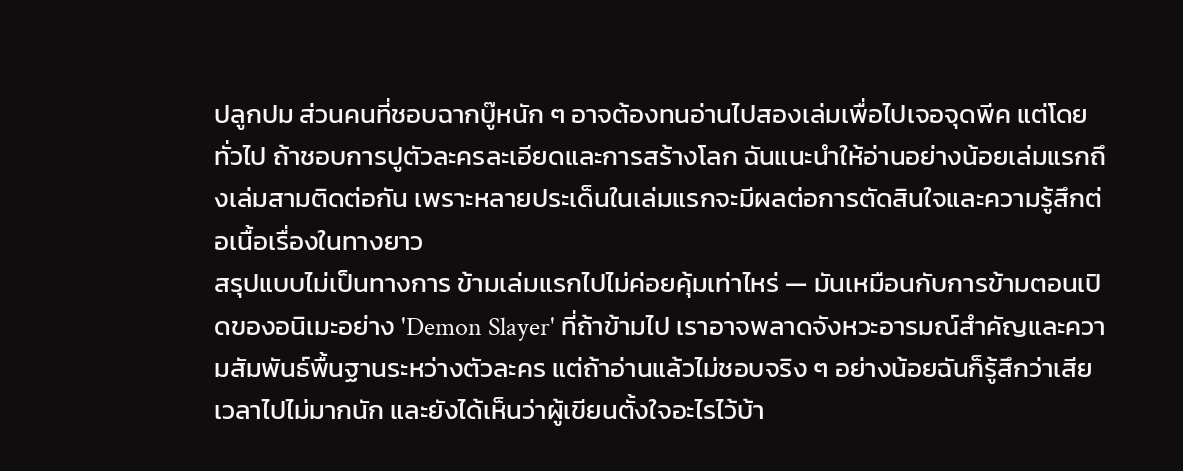ปลูกปม ส่วนคนที่ชอบฉากบู๊หนัก ๆ อาจต้องทนอ่านไปสองเล่มเพื่อไปเจอจุดพีค แต่โดยทั่วไป ถ้าชอบการปูตัวละครละเอียดและการสร้างโลก ฉันแนะนำให้อ่านอย่างน้อยเล่มแรกถึงเล่มสามติดต่อกัน เพราะหลายประเด็นในเล่มแรกจะมีผลต่อการตัดสินใจและความรู้สึกต่อเนื้อเรื่องในทางยาว
สรุปแบบไม่เป็นทางการ ข้ามเล่มแรกไปไม่ค่อยคุ้มเท่าไหร่ — มันเหมือนกับการข้ามตอนเปิดของอนิเมะอย่าง 'Demon Slayer' ที่ถ้าข้ามไป เราอาจพลาดจังหวะอารมณ์สำคัญและความสัมพันธ์พื้นฐานระหว่างตัวละคร แต่ถ้าอ่านแล้วไม่ชอบจริง ๆ อย่างน้อยฉันก็รู้สึกว่าเสียเวลาไปไม่มากนัก และยังได้เห็นว่าผู้เขียนตั้งใจอะไรไว้บ้า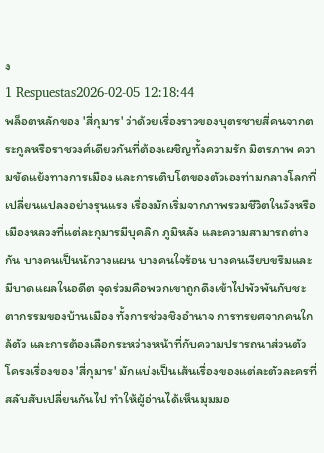ง
1 Respuestas2026-02-05 12:18:44
พล็อตหลักของ 'สี่กุมาร' ว่าด้วยเรื่องราวของบุตรชายสี่คนจากตระกูลหรือราชวงศ์เดียวกันที่ต้องเผชิญทั้งความรัก มิตรภาพ ความขัดแย้งทางการเมือง และการเติบโตของตัวเองท่ามกลางโลกที่เปลี่ยนแปลงอย่างรุนแรง เรื่องมักเริ่มจากภาพรวมชีวิตในวังหรือเมืองหลวงที่แต่ละกุมารมีบุคลิก ภูมิหลัง และความสามารถต่างกัน บางคนเป็นนักวางแผน บางคนใจร้อน บางคนเงียบขรึมและมีบาดแผลในอดีต จุดร่วมคือพวกเขาถูกดึงเข้าไปพัวพันกับชะตากรรมของบ้านเมือง ทั้งการช่วงชิงอำนาจ การทรยศจากคนใกล้ตัว และการต้องเลือกระหว่างหน้าที่กับความปรารถนาส่วนตัว
โครงเรื่องของ 'สี่กุมาร' มักแบ่งเป็นเส้นเรื่องของแต่ละตัวละครที่สลับสับเปลี่ยนกันไป ทำให้ผู้อ่านได้เห็นมุมมอ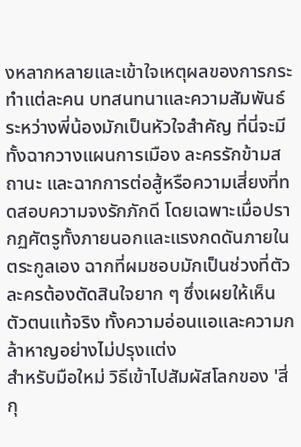งหลากหลายและเข้าใจเหตุผลของการกระทำแต่ละคน บทสนทนาและความสัมพันธ์ระหว่างพี่น้องมักเป็นหัวใจสำคัญ ที่นี่จะมีทั้งฉากวางแผนการเมือง ละครรักข้ามสถานะ และฉากการต่อสู้หรือความเสี่ยงที่ทดสอบความจงรักภักดี โดยเฉพาะเมื่อปรากฏศัตรูทั้งภายนอกและแรงกดดันภายในตระกูลเอง ฉากที่ผมชอบมักเป็นช่วงที่ตัวละครต้องตัดสินใจยาก ๆ ซึ่งเผยให้เห็นตัวตนแท้จริง ทั้งความอ่อนแอและความกล้าหาญอย่างไม่ปรุงแต่ง
สำหรับมือใหม่ วิธีเข้าไปสัมผัสโลกของ 'สี่กุ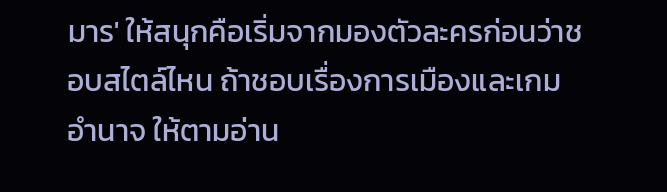มาร' ให้สนุกคือเริ่มจากมองตัวละครก่อนว่าชอบสไตล์ไหน ถ้าชอบเรื่องการเมืองและเกมอำนาจ ให้ตามอ่าน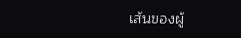เส้นของผู้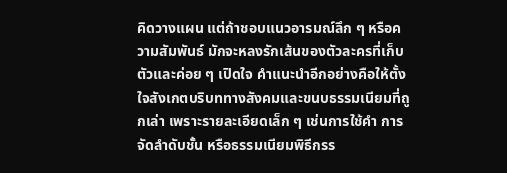คิดวางแผน แต่ถ้าชอบแนวอารมณ์ลึก ๆ หรือความสัมพันธ์ มักจะหลงรักเส้นของตัวละครที่เก็บตัวและค่อย ๆ เปิดใจ คำแนะนำอีกอย่างคือให้ตั้งใจสังเกตบริบททางสังคมและขนบธรรมเนียมที่ถูกเล่า เพราะรายละเอียดเล็ก ๆ เช่นการใช้คำ การจัดลำดับชั้น หรือธรรมเนียมพิธีกรร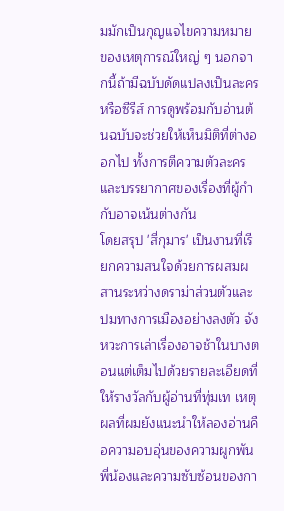มมักเป็นกุญแจไขความหมายของเหตุการณ์ใหญ่ ๆ นอกจากนี้ถ้ามีฉบับดัดแปลงเป็นละครหรือซีรีส์ การดูพร้อมกับอ่านต้นฉบับจะช่วยให้เห็นมิติที่ต่างออกไป ทั้งการตีความตัวละครและบรรยากาศของเรื่องที่ผู้กำกับอาจเน้นต่างกัน
โดยสรุป 'สี่กุมาร' เป็นงานที่เรียกความสนใจด้วยการผสมผสานระหว่างดราม่าส่วนตัวและปมทางการเมืองอย่างลงตัว จังหวะการเล่าเรื่องอาจช้าในบางตอนแต่เต็มไปด้วยรายละเอียดที่ให้รางวัลกับผู้อ่านที่ทุ่มเท เหตุผลที่ผมยังแนะนำให้ลองอ่านคือความอบอุ่นของความผูกพันพี่น้องและความซับซ้อนของกา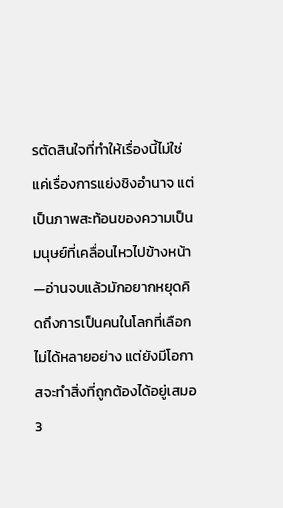รตัดสินใจที่ทำให้เรื่องนี้ไม่ใช่แค่เรื่องการแย่งชิงอำนาจ แต่เป็นภาพสะท้อนของความเป็นมนุษย์ที่เคลื่อนไหวไปข้างหน้า—อ่านจบแล้วมักอยากหยุดคิดถึงการเป็นคนในโลกที่เลือกไม่ได้หลายอย่าง แต่ยังมีโอกาสจะทำสิ่งที่ถูกต้องได้อยู่เสมอ
3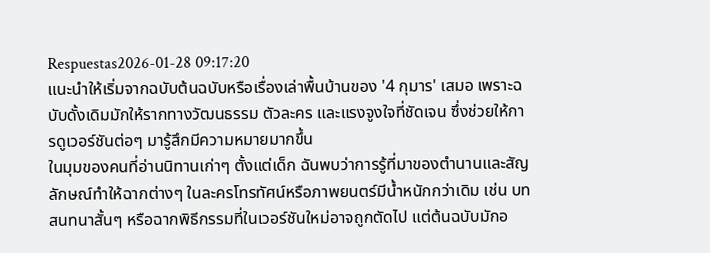Respuestas2026-01-28 09:17:20
แนะนำให้เริ่มจากฉบับต้นฉบับหรือเรื่องเล่าพื้นบ้านของ '4 กุมาร' เสมอ เพราะฉบับดั้งเดิมมักให้รากทางวัฒนธรรม ตัวละคร และแรงจูงใจที่ชัดเจน ซึ่งช่วยให้การดูเวอร์ชันต่อๆ มารู้สึกมีความหมายมากขึ้น
ในมุมของคนที่อ่านนิทานเก่าๆ ตั้งแต่เด็ก ฉันพบว่าการรู้ที่มาของตำนานและสัญลักษณ์ทำให้ฉากต่างๆ ในละครโทรทัศน์หรือภาพยนตร์มีน้ำหนักกว่าเดิม เช่น บทสนทนาสั้นๆ หรือฉากพิธีกรรมที่ในเวอร์ชันใหม่อาจถูกตัดไป แต่ต้นฉบับมักอ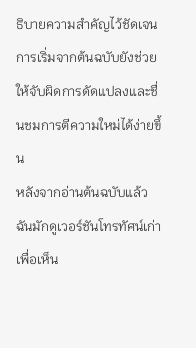ธิบายความสำคัญไว้ชัดเจน การเริ่มจากต้นฉบับยังช่วยให้จับผิดการดัดแปลงและชื่นชมการตีความใหม่ได้ง่ายขึ้น
หลังจากอ่านต้นฉบับแล้ว ฉันมักดูเวอร์ชันโทรทัศน์เก่าเพื่อเห็น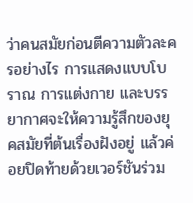ว่าคนสมัยก่อนตีความตัวละครอย่างไร การแสดงแบบโบราณ การแต่งกาย และบรรยากาศจะให้ความรู้สึกของยุคสมัยที่ต้นเรื่องฝังอยู่ แล้วค่อยปิดท้ายด้วยเวอร์ชันร่วม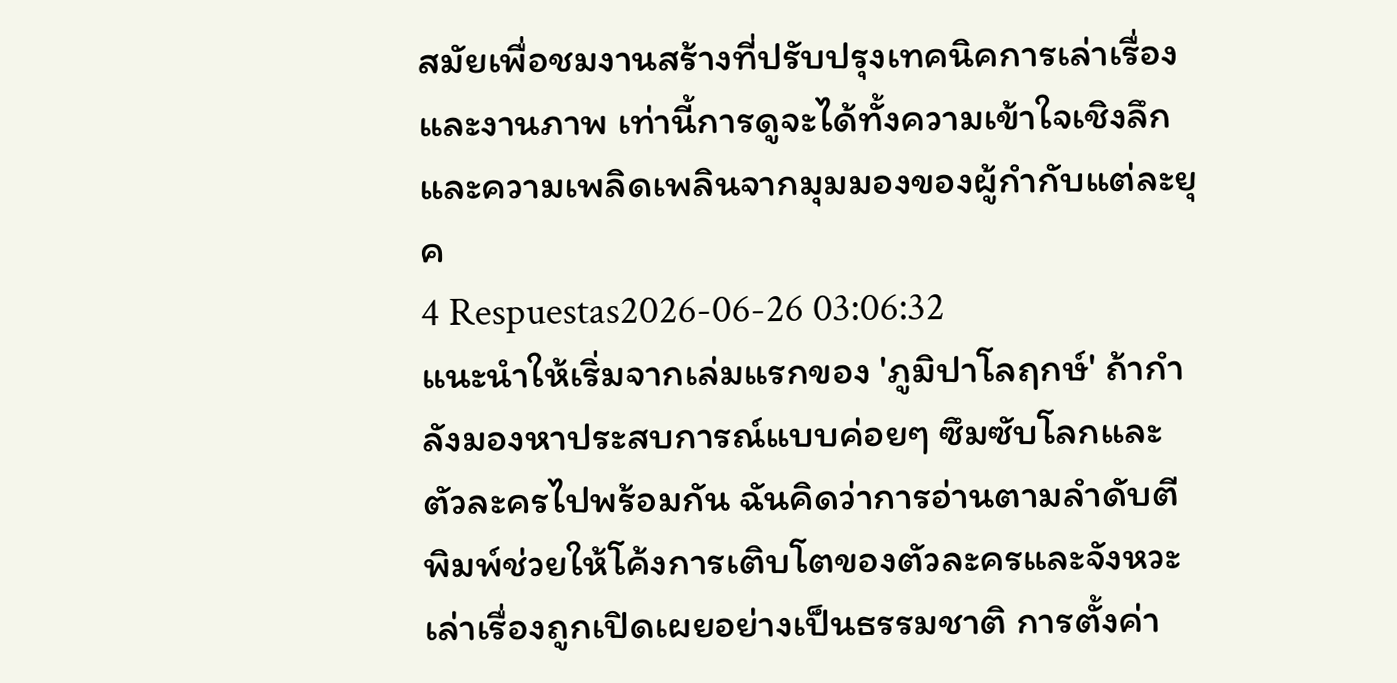สมัยเพื่อชมงานสร้างที่ปรับปรุงเทคนิคการเล่าเรื่องและงานภาพ เท่านี้การดูจะได้ทั้งความเข้าใจเชิงลึกและความเพลิดเพลินจากมุมมองของผู้กำกับแต่ละยุค
4 Respuestas2026-06-26 03:06:32
แนะนำให้เริ่มจากเล่มแรกของ 'ภูมิปาโลฤกษ์' ถ้ากำลังมองหาประสบการณ์แบบค่อยๆ ซึมซับโลกและตัวละครไปพร้อมกัน ฉันคิดว่าการอ่านตามลำดับตีพิมพ์ช่วยให้โค้งการเติบโตของตัวละครและจังหวะเล่าเรื่องถูกเปิดเผยอย่างเป็นธรรมชาติ การตั้งค่า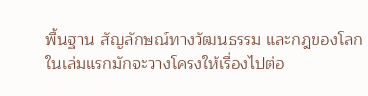พื้นฐาน สัญลักษณ์ทางวัฒนธรรม และกฎของโลกในเล่มแรกมักจะวางโครงให้เรื่องไปต่อ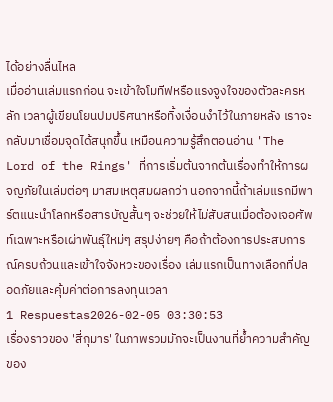ได้อย่างลื่นไหล
เมื่ออ่านเล่มแรกก่อน จะเข้าใจโมทีฟหรือแรงจูงใจของตัวละครหลัก เวลาผู้เขียนโยนปมปริศนาหรือทิ้งเงื่อนงำไว้ในภายหลัง เราจะกลับมาเชื่อมจุดได้สนุกขึ้น เหมือนความรู้สึกตอนอ่าน 'The Lord of the Rings' ที่การเริ่มต้นจากต้นเรื่องทำให้การผจญภัยในเล่มต่อๆ มาสมเหตุสมผลกว่า นอกจากนี้ถ้าเล่มแรกมีพาร์ตแนะนำโลกหรือสารบัญสั้นๆ จะช่วยให้ไม่สับสนเมื่อต้องเจอศัพท์เฉพาะหรือเผ่าพันธุ์ใหม่ๆ สรุปง่ายๆ คือถ้าต้องการประสบการณ์ครบถ้วนและเข้าใจจังหวะของเรื่อง เล่มแรกเป็นทางเลือกที่ปลอดภัยและคุ้มค่าต่อการลงทุนเวลา
1 Respuestas2026-02-05 03:30:53
เรื่องราวของ 'สี่กุมาร' ในภาพรวมมักจะเป็นงานที่ย้ำความสำคัญของ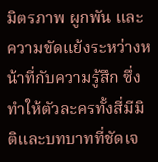มิตรภาพ ผูกพัน และความขัดแย้งระหว่างหน้าที่กับความรู้สึก ซึ่งทำให้ตัวละครทั้งสี่มีมิติและบทบาทที่ชัดเจ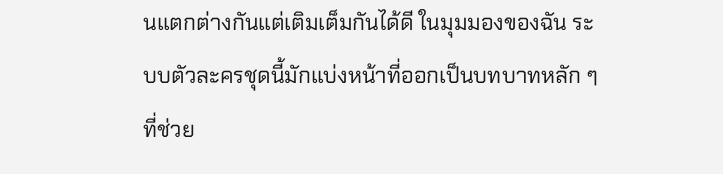นแตกต่างกันแต่เติมเต็มกันได้ดี ในมุมมองของฉัน ระบบตัวละครชุดนี้มักแบ่งหน้าที่ออกเป็นบทบาทหลัก ๆ ที่ช่วย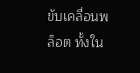ขับเคลื่อนพล็อต ทั้งใน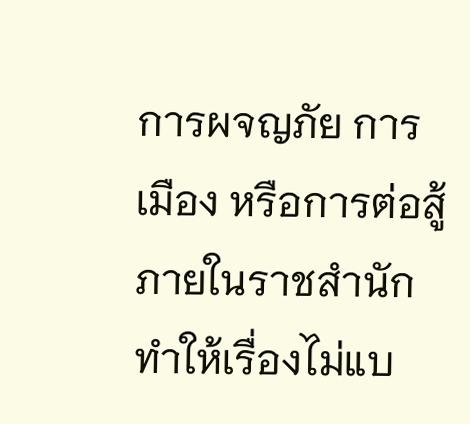การผจญภัย การเมือง หรือการต่อสู้ภายในราชสำนัก ทำให้เรื่องไม่แบ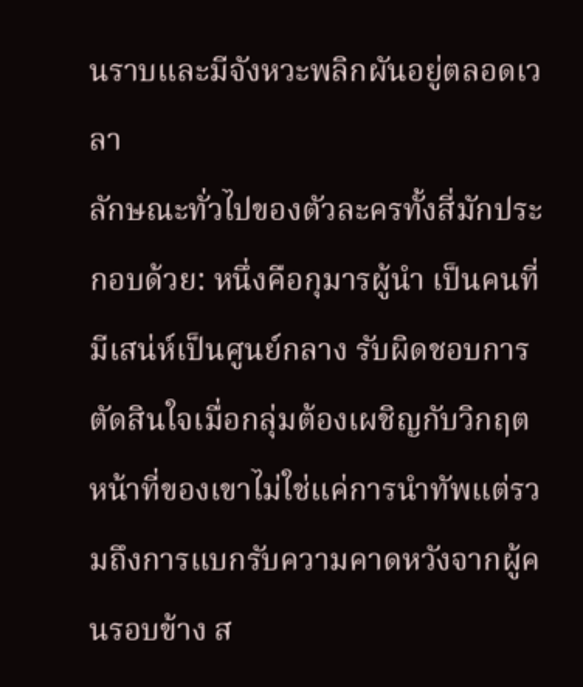นราบและมีจังหวะพลิกผันอยู่ตลอดเวลา
ลักษณะทั่วไปของตัวละครทั้งสี่มักประกอบด้วย: หนึ่งคือกุมารผู้นำ เป็นคนที่มีเสน่ห์เป็นศูนย์กลาง รับผิดชอบการตัดสินใจเมื่อกลุ่มต้องเผชิญกับวิกฤต หน้าที่ของเขาไม่ใช่แค่การนำทัพแต่รวมถึงการแบกรับความคาดหวังจากผู้คนรอบข้าง ส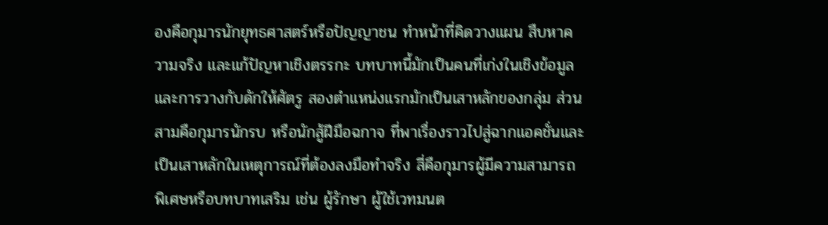องคือกุมารนักยุทธศาสตร์หรือปัญญาชน ทำหน้าที่คิดวางแผน สืบหาความจริง และแก้ปัญหาเชิงตรรกะ บทบาทนี้มักเป็นคนที่เก่งในเชิงข้อมูลและการวางกับดักให้ศัตรู สองตำแหน่งแรกมักเป็นเสาหลักของกลุ่ม ส่วนสามคือกุมารนักรบ หรือนักสู้ฝีมือฉกาจ ที่พาเรื่องราวไปสู่ฉากแอคชั่นและเป็นเสาหลักในเหตุการณ์ที่ต้องลงมือทำจริง สี่คือกุมารผู้มีความสามารถพิเศษหรือบทบาทเสริม เช่น ผู้รักษา ผู้ใช้เวทมนต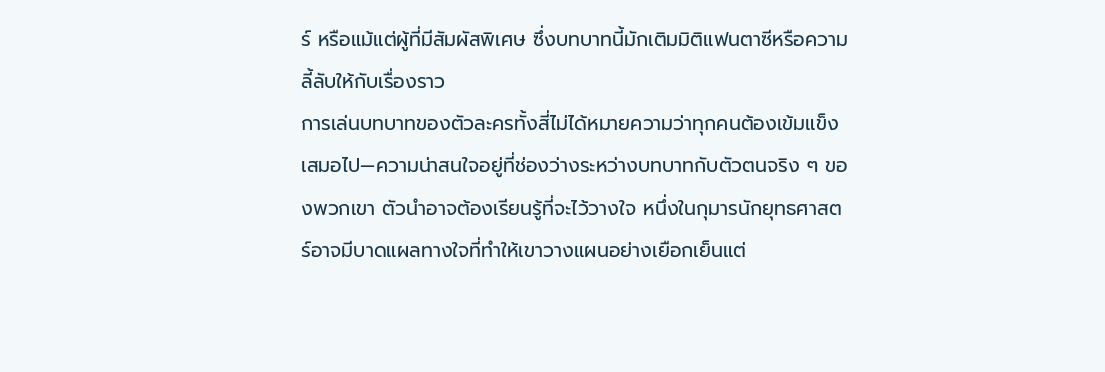ร์ หรือแม้แต่ผู้ที่มีสัมผัสพิเศษ ซึ่งบทบาทนี้มักเติมมิติแฟนตาซีหรือความลี้ลับให้กับเรื่องราว
การเล่นบทบาทของตัวละครทั้งสี่ไม่ได้หมายความว่าทุกคนต้องเข้มแข็งเสมอไป—ความน่าสนใจอยู่ที่ช่องว่างระหว่างบทบาทกับตัวตนจริง ๆ ของพวกเขา ตัวนำอาจต้องเรียนรู้ที่จะไว้วางใจ หนึ่งในกุมารนักยุทธศาสตร์อาจมีบาดแผลทางใจที่ทำให้เขาวางแผนอย่างเยือกเย็นแต่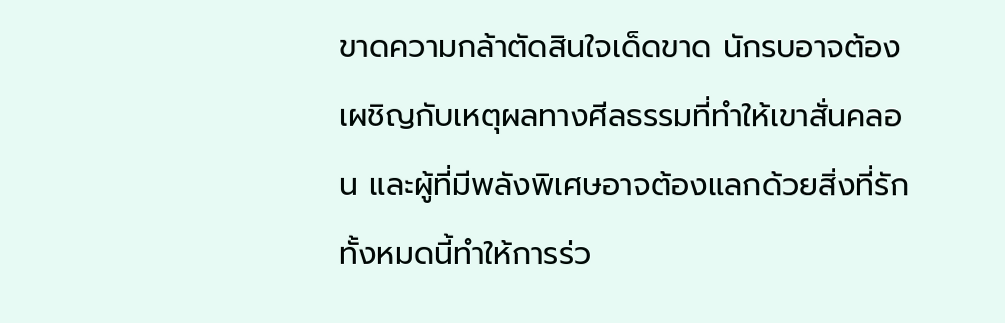ขาดความกล้าตัดสินใจเด็ดขาด นักรบอาจต้องเผชิญกับเหตุผลทางศีลธรรมที่ทำให้เขาสั่นคลอน และผู้ที่มีพลังพิเศษอาจต้องแลกด้วยสิ่งที่รัก ทั้งหมดนี้ทำให้การร่ว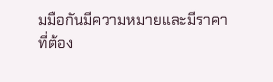มมือกันมีความหมายและมีราคาที่ต้อง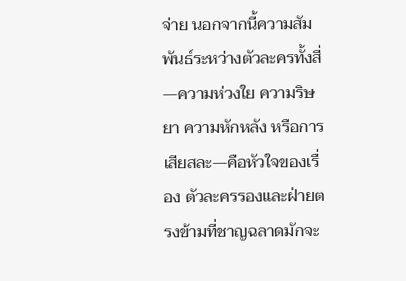จ่าย นอกจากนี้ความสัมพันธ์ระหว่างตัวละครทั้งสี่—ความห่วงใย ความริษยา ความหักหลัง หรือการเสียสละ—คือหัวใจของเรื่อง ตัวละครรองและฝ่ายตรงข้ามที่ชาญฉลาดมักจะ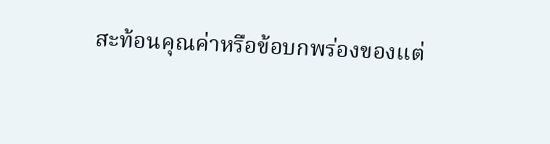สะท้อนคุณค่าหรือข้อบกพร่องของแต่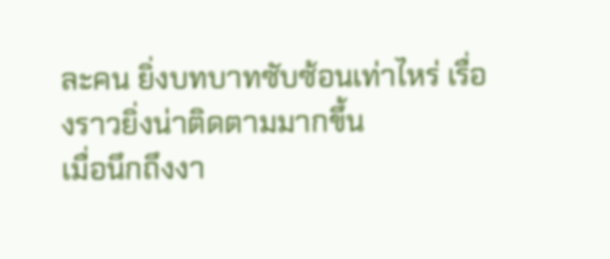ละคน ยิ่งบทบาทซับซ้อนเท่าไหร่ เรื่องราวยิ่งน่าติดตามมากขึ้น
เมื่อนึกถึงงา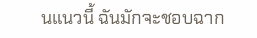นแนวนี้ ฉันมักจะชอบฉาก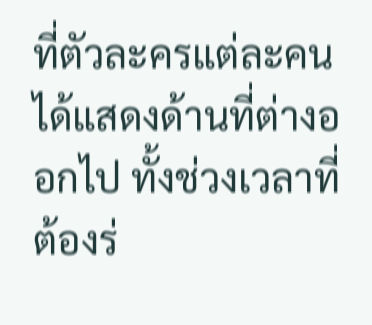ที่ตัวละครแต่ละคนได้แสดงด้านที่ต่างออกไป ทั้งช่วงเวลาที่ต้องร่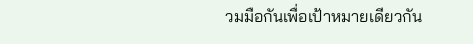วมมือกันเพื่อเป้าหมายเดียวกัน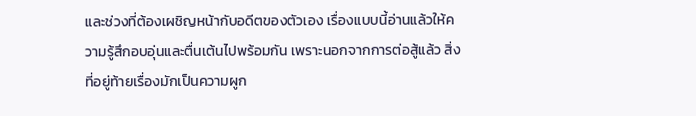และช่วงที่ต้องเผชิญหน้ากับอดีตของตัวเอง เรื่องแบบนี้อ่านแล้วให้ความรู้สึกอบอุ่นและตื่นเต้นไปพร้อมกัน เพราะนอกจากการต่อสู้แล้ว สิ่งที่อยู่ท้ายเรื่องมักเป็นความผูก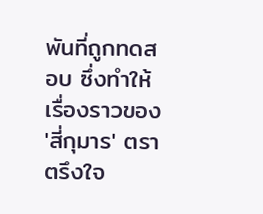พันที่ถูกทดสอบ ซึ่งทำให้เรื่องราวของ 'สี่กุมาร' ตราตรึงใจ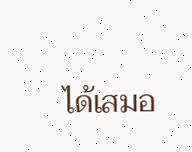ได้เสมอ